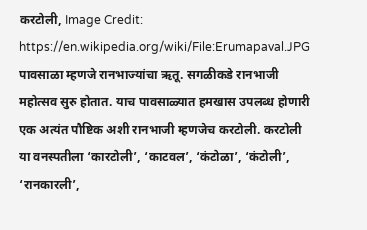करटोली, Image Credit: https://en.wikipedia.org/wiki/File:Erumapaval.JPG
पावसाळा म्हणजे रानभाज्यांचा ऋतू. सगळीकडे रानभाजी महोत्सव सुरु होतात. याच पावसाळ्यात हमखास उपलब्ध होणारी एक अत्यंत पौष्टिक अशी रानभाजी म्हणजेच करटोली. करटोली या वनस्पतीला ‘कारटोली’, ‘काटवल’, ‘कंटोळा’, ‘कंटोली’, ‘रानकारली’,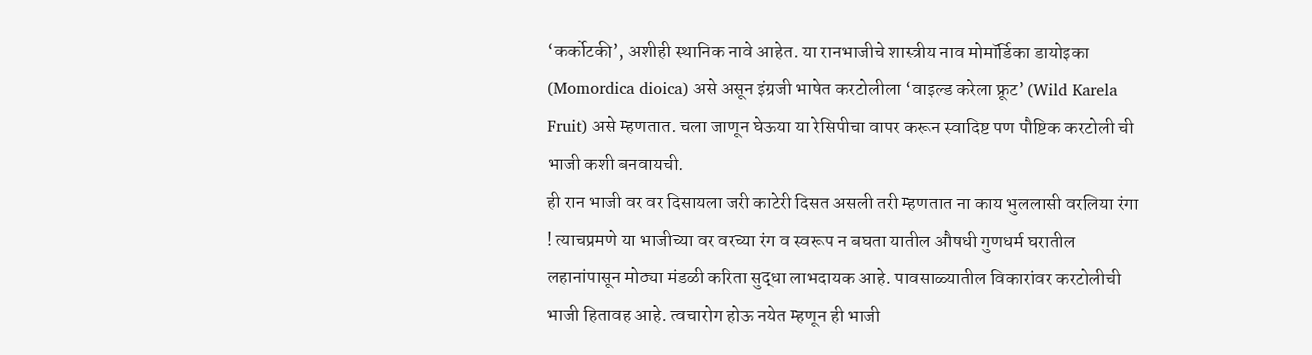‘कर्कोटकी’, अशीही स्थानिक नावे आहेत. या रानभाजीचे शास्त्रीय नाव मोमॉर्डिका डायोइका (Momordica dioica) असे असून इंग्रजी भाषेत करटोलीला ‘वाइल्ड करेला फ्रूट’ (Wild Karela Fruit) असे म्हणतात. चला जाणून घेऊया या रेसिपीचा वापर करून स्वादिष्ट पण पौष्टिक करटोली ची भाजी कशी बनवायची.
ही रान भाजी वर वर दिसायला जरी काटेरी दिसत असली तरी म्हणतात ना काय भुललासी वरलिया रंगा ! त्याचप्रमणे या भाजीच्या वर वरच्या रंग व स्वरूप न बघता यातील औषधी गुणधर्म घरातील लहानांपासून मोठ्या मंडळी करिता सुद्धा लाभदायक आहे. पावसाळ्यातील विकारांवर करटोलीची भाजी हितावह आहे. त्वचारोग होऊ नयेत म्हणून ही भाजी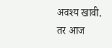अवश्य खावी.
तर आज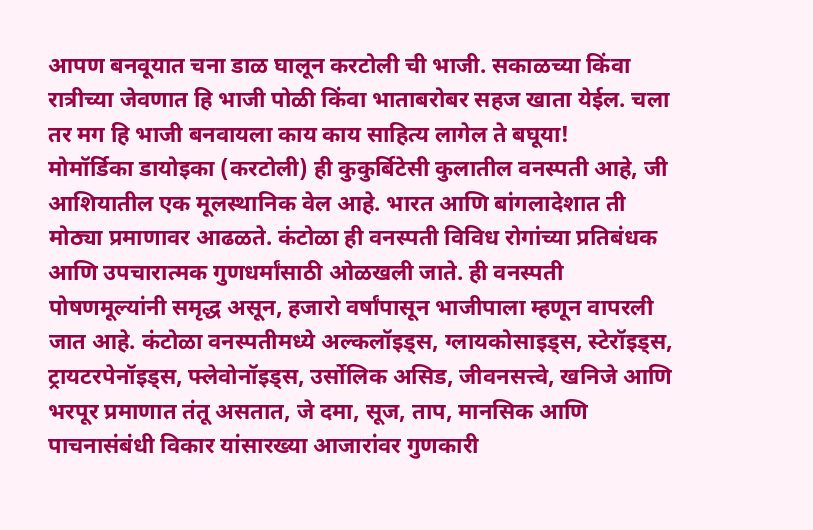आपण बनवूयात चना डाळ घालून करटोली ची भाजी. सकाळच्या किंवा रात्रीच्या जेवणात हि भाजी पोळी किंवा भाताबरोबर सहज खाता येईल. चला तर मग हि भाजी बनवायला काय काय साहित्य लागेल ते बघूया!
मोमॉर्डिका डायोइका (करटोली) ही कुकुर्बिटेसी कुलातील वनस्पती आहे, जी आशियातील एक मूलस्थानिक वेल आहे. भारत आणि बांगलादेशात ती मोठ्या प्रमाणावर आढळते. कंटोळा ही वनस्पती विविध रोगांच्या प्रतिबंधक आणि उपचारात्मक गुणधर्मांसाठी ओळखली जाते. ही वनस्पती पोषणमूल्यांनी समृद्ध असून, हजारो वर्षांपासून भाजीपाला म्हणून वापरली जात आहे. कंटोळा वनस्पतीमध्ये अल्कलॉइड्स, ग्लायकोसाइड्स, स्टेरॉइड्स, ट्रायटरपेनॉइड्स, फ्लेवोनॉइड्स, उर्सोलिक असिड, जीवनसत्त्वे, खनिजे आणि भरपूर प्रमाणात तंतू असतात, जे दमा, सूज, ताप, मानसिक आणि पाचनासंबंधी विकार यांसारख्या आजारांवर गुणकारी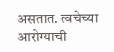असतात. त्वचेच्या आरोग्याची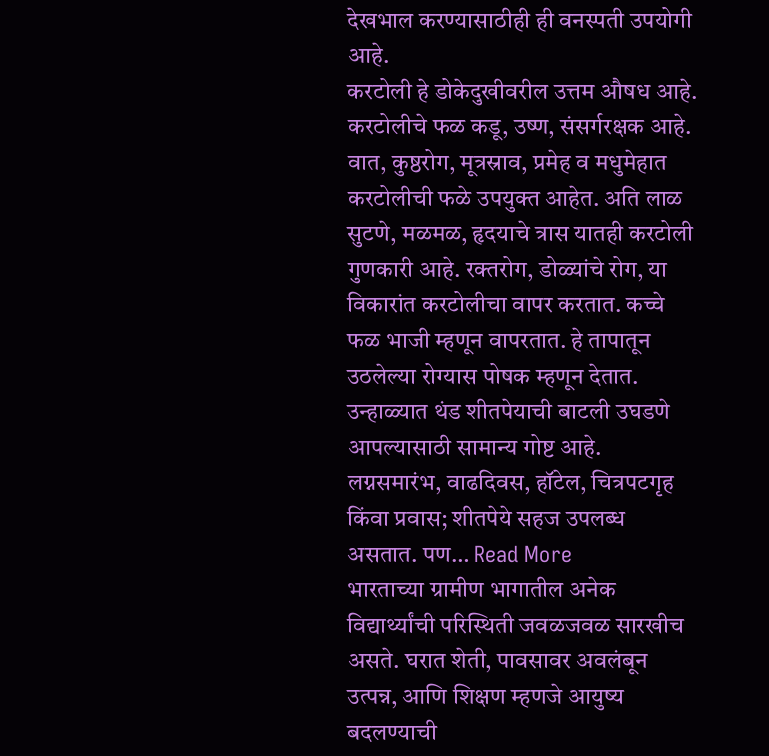देखभाल करण्यासाठीही ही वनस्पती उपयोगी आहे.
करटोली हे डोकेदुखीवरील उत्तम औषध आहे. करटोलीचे फळ कडू, उष्ण, संसर्गरक्षक आहे. वात, कुष्ठरोग, मूत्रस्राव, प्रमेह व मधुमेहात करटोलीची फळे उपयुक्त आहेत. अति लाळ सुटणे, मळमळ, हृदयाचे त्रास यातही करटोली गुणकारी आहे. रक्तरोग, डोळ्यांचे रोग, या विकारांत करटोलीचा वापर करतात. कच्चे फळ भाजी म्हणून वापरतात. हे तापातून उठलेल्या रोग्यास पोषक म्हणून देतात.
उन्हाळ्यात थंड शीतपेयाची बाटली उघडणे आपल्यासाठी सामान्य गोष्ट आहे. लग्नसमारंभ, वाढदिवस, हॉटेल, चित्रपटगृह किंवा प्रवास; शीतपेये सहज उपलब्ध असतात. पण… Read More
भारताच्या ग्रामीण भागातील अनेक विद्यार्थ्यांची परिस्थिती जवळजवळ सारखीच असते. घरात शेती, पावसावर अवलंबून उत्पन्न, आणि शिक्षण म्हणजे आयुष्य बदलण्याची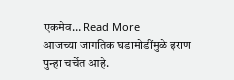एकमेव… Read More
आजच्या जागतिक घडामोडींमुळे इराण पुन्हा चर्चेत आहे.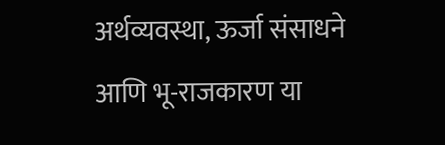अर्थव्यवस्था, ऊर्जा संसाधने आणि भू-राजकारण या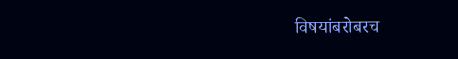विषयांबरोबरच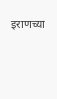इराणच्या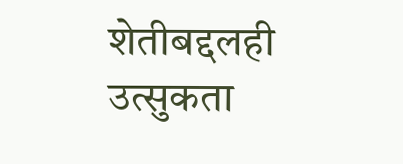शेतीबद्दलही उत्सुकता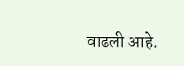वाढली आहे.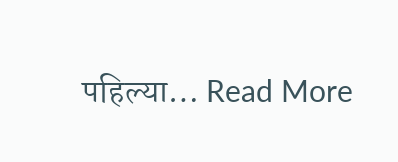पहिल्या… Read More